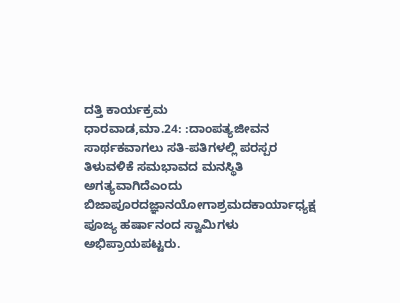ದತ್ತಿ ಕಾರ್ಯಕ್ರಮ
ಧಾರವಾಡ,ಮಾ.24: :ದಾಂಪತ್ಯಜೀವನ ಸಾರ್ಥಕವಾಗಲು ಸತಿ-ಪತಿಗಳಲ್ಲಿ ಪರಸ್ಪರ ತಿಳುವಳಿಕೆ ಸಮಭಾವದ ಮನಸ್ಥಿತಿ ಅಗತ್ಯವಾಗಿದೆಎಂದು ಬಿಜಾಪೂರದಜ್ಞಾನಯೋಗಾಶ್ರಮದಕಾರ್ಯಾಧ್ಯಕ್ಷ ಪೂಜ್ಯ ಹರ್ಷಾನಂದ ಸ್ವಾಮಿಗಳು ಅಭಿಪ್ರಾಯಪಟ್ಟರು.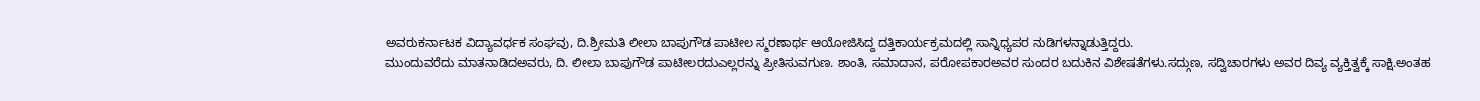ಅವರುಕರ್ನಾಟಕ ವಿದ್ಯಾವರ್ಧಕ ಸಂಘವು, ದಿ.ಶ್ರೀಮತಿ ಲೀಲಾ ಬಾಪುಗೌಡ ಪಾಟೀಲ ಸ್ಮರಣಾರ್ಥ ಆಯೋಜಿಸಿದ್ದ ದತ್ತಿಕಾರ್ಯಕ್ರಮದಲ್ಲಿ ಸಾನ್ನಿಧ್ಯಪರ ನುಡಿಗಳನ್ನಾಡುತ್ತಿದ್ದರು.
ಮುಂದುವರೆದು ಮಾತನಾಡಿದಅವರು, ದಿ. ಲೀಲಾ ಬಾಪುಗೌಡ ಪಾಟೀಲರದುಎಲ್ಲರನ್ನು ಪ್ರೀತಿಸುವಗುಣ. ಶಾಂತಿ, ಸಮಾದಾನ, ಪರೋಪಕಾರಅವರ ಸುಂದರ ಬದುಕಿನ ವಿಶೇಷತೆಗಳು.ಸದ್ಗುಣ, ಸದ್ವಿಚಾರಗಳು ಅವರ ದಿವ್ಯ ವ್ಯಕ್ತಿತ್ವಕ್ಕೆ ಸಾಕ್ಷಿ.ಅಂತಹ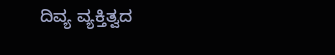ದಿವ್ಯ ವ್ಯಕ್ತಿತ್ವದ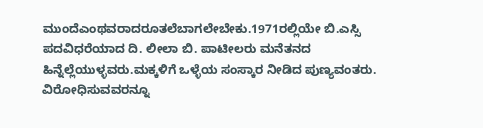ಮುಂದೆಎಂಥವರಾದರೂತಲೆಬಾಗಲೇಬೇಕು.1971ರಲ್ಲಿಯೇ ಬಿ.ಎಸ್ಸಿ ಪದವಿಧರೆಯಾದ ದಿ. ಲೀಲಾ ಬಿ. ಪಾಟೀಲರು ಮನೆತನದ ಹಿನ್ನೆಲ್ಲೆಯುಳ್ಳವರು.ಮಕ್ಕಳಿಗೆ ಒಳ್ಳೆಯ ಸಂಸ್ಕಾರ ನೀಡಿದ ಪುಣ್ಯವಂತರು.
ವಿರೋಧಿಸುವವರನ್ನೂ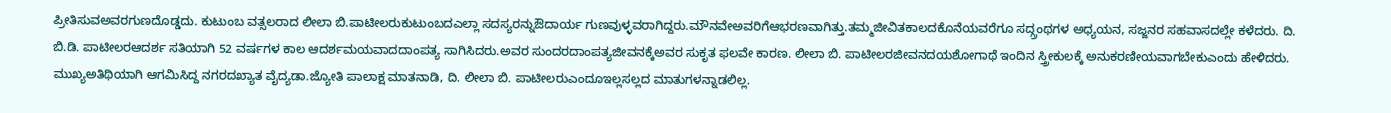ಪ್ರೀತಿಸುವಅವರಗುಣದೊಡ್ಡದು. ಕುಟುಂಬ ವತ್ಸಲರಾದ ಲೀಲಾ ಬಿ.ಪಾಟೀಲರುಕುಟುಂಬದಎಲ್ಲಾ ಸದಸ್ಯರನ್ನುಔದಾರ್ಯ ಗುಣವುಳ್ಳವರಾಗಿದ್ದರು.ಮೌನವೇಅವರಿಗೆಆಭರಣವಾಗಿತ್ತು.ತಮ್ಮಜೀವಿತಕಾಲದಕೊನೆಯವರೆಗೂ ಸದ್ಗ್ರಂಥಗಳ ಅಧ್ಯಯನ, ಸಜ್ಜನರ ಸಹವಾಸದಲ್ಲೇ ಕಳೆದರು. ದಿ. ಬಿ.ಡಿ. ಪಾಟೀಲರಆದರ್ಶ ಸತಿಯಾಗಿ 52 ವರ್ಷಗಳ ಕಾಲ ಆದರ್ಶಮಯವಾದದಾಂಪತ್ಯ ಸಾಗಿಸಿದರು.ಅವರ ಸುಂದರದಾಂಪತ್ಯಜೀವನಕ್ಕೆಅವರ ಸುಕೃತ ಫಲವೇ ಕಾರಣ. ಲೀಲಾ ಬಿ. ಪಾಟೀಲರಜೀವನದಯಶೋಗಾಥೆ ಇಂದಿನ ಸ್ತ್ರೀಕುಲಕ್ಕೆ ಅನುಕರಣೀಯವಾಗಬೇಕುಎಂದು ಹೇಳಿದರು.
ಮುಖ್ಯಅತಿಥಿಯಾಗಿ ಆಗಮಿಸಿದ್ದ ನಗರದಖ್ಯಾತ ವೈದ್ಯಡಾ.ಜ್ಯೋತಿ ಪಾಲಾಕ್ಷ ಮಾತನಾಡಿ, ದಿ. ಲೀಲಾ ಬಿ. ಪಾಟೀಲರುಎಂದೂಇಲ್ಲಸಲ್ಲದ ಮಾತುಗಳನ್ನಾಡಲಿಲ್ಲ.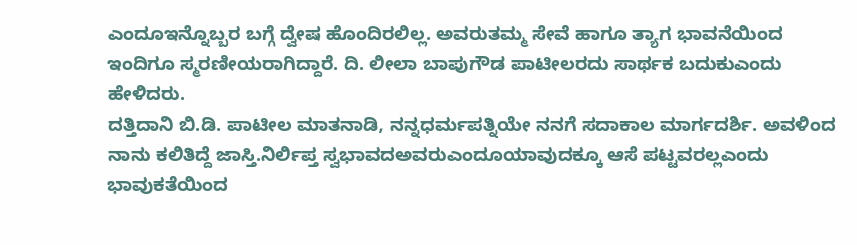ಎಂದೂಇನ್ನೊಬ್ಬರ ಬಗ್ಗೆ ದ್ವೇಷ ಹೊಂದಿರಲಿಲ್ಲ. ಅವರುತಮ್ಮ ಸೇವೆ ಹಾಗೂ ತ್ಯಾಗ ಭಾವನೆಯಿಂದ ಇಂದಿಗೂ ಸ್ಮರಣೀಯರಾಗಿದ್ದಾರೆ. ದಿ. ಲೀಲಾ ಬಾಪುಗೌಡ ಪಾಟೀಲರದು ಸಾರ್ಥಕ ಬದುಕುಎಂದು ಹೇಳಿದರು.
ದತ್ತಿದಾನಿ ಬಿ.ಡಿ. ಪಾಟೀಲ ಮಾತನಾಡಿ, ನನ್ನಧರ್ಮಪತ್ನಿಯೇ ನನಗೆ ಸದಾಕಾಲ ಮಾರ್ಗದರ್ಶಿ. ಅವಳಿಂದ ನಾನು ಕಲಿತಿದ್ದೆ ಜಾಸ್ತಿ.ನಿರ್ಲಿಪ್ತ ಸ್ವಭಾವದಅವರುಎಂದೂಯಾವುದಕ್ಕೂ ಆಸೆ ಪಟ್ಟವರಲ್ಲಎಂದು ಭಾವುಕತೆಯಿಂದ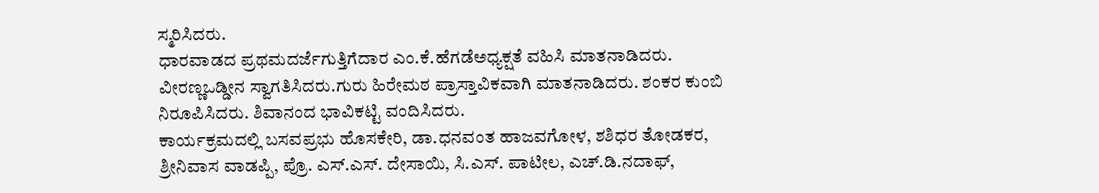ಸ್ಮರಿಸಿದರು.
ಧಾರವಾಡದ ಪ್ರಥಮದರ್ಜೆಗುತ್ತಿಗೆದಾರ ಎಂ.ಕೆ.ಹೆಗಡೆಅಧ್ಯಕ್ಷತೆ ವಹಿಸಿ ಮಾತನಾಡಿದರು.
ವೀರಣ್ಣಒಡ್ಡೀನ ಸ್ವಾಗತಿಸಿದರು.ಗುರು ಹಿರೇಮಠ ಪ್ರಾಸ್ತಾವಿಕವಾಗಿ ಮಾತನಾಡಿದರು. ಶಂಕರ ಕುಂಬಿ ನಿರೂಪಿಸಿದರು. ಶಿವಾನಂದ ಭಾವಿಕಟ್ಟಿ ವಂದಿಸಿದರು.
ಕಾರ್ಯಕ್ರಮದಲ್ಲಿ ಬಸವಪ್ರಭು ಹೊಸಕೇರಿ, ಡಾ.ಧನವಂತ ಹಾಜವಗೋಳ, ಶಶಿಧರ ತೋಡಕರ, ಶ್ರೀನಿವಾಸ ವಾಡಪ್ಪಿ, ಪ್ರೊ. ಎಸ್.ಎಸ್. ದೇಸಾಯಿ, ಸಿ.ಎಸ್. ಪಾಟೀಲ, ಎಚ್.ಡಿ.ನದಾಫ್,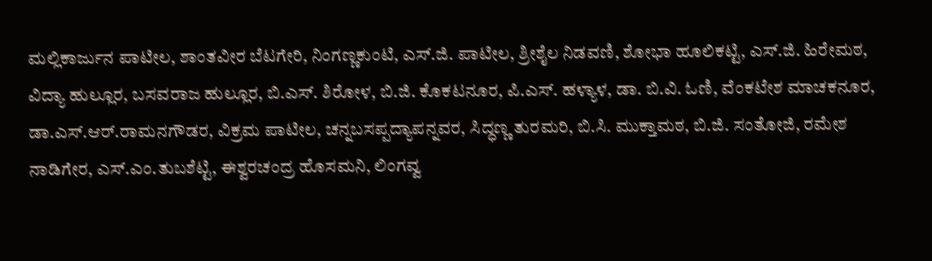ಮಲ್ಲಿಕಾರ್ಜುನ ಪಾಟೀಲ, ಶಾಂತವೀರ ಬೆಟಗೇರಿ, ನಿಂಗಣ್ಣಕುಂಟಿ, ಎಸ್.ಜಿ. ಪಾಟೀಲ, ಶ್ರೀಶೈಲ ನಿಡವಣಿ, ಶೋಭಾ ಹೂಲಿಕಟ್ಟಿ, ಎಸ್.ಜಿ. ಹಿರೇಮಠ, ವಿದ್ಯಾ ಹುಲ್ಲೂರ, ಬಸವರಾಜ ಹುಲ್ಲೂರ, ಬಿ.ಎಸ್. ಶಿರೋಳ, ಬಿ.ಜಿ. ಕೊಕಟನೂರ, ಪಿ.ಎಸ್. ಹಳ್ಯಾಳ, ಡಾ. ಬಿ.ವಿ. ಓಣಿ, ವೆಂಕಟೇಶ ಮಾಚಕನೂರ, ಡಾ.ಎಸ್.ಆರ್.ರಾಮನಗೌಡರ, ವಿಕ್ರಮ ಪಾಟೀಲ, ಚನ್ನಬಸಪ್ಪದ್ಯಾಪನ್ನವರ, ಸಿದ್ಧಣ್ಣ ತುರಮರಿ, ಬಿ.ಸಿ. ಮುಕ್ತಾಮಠ, ಬಿ.ಜಿ. ಸಂತೋಜಿ, ರಮೇಶ ನಾಡಿಗೇರ, ಎಸ್.ಎಂ.ತುಬಶೆಟ್ಟಿ, ಈಶ್ವರಚಂದ್ರ ಹೊಸಮನಿ, ಲಿಂಗವ್ವ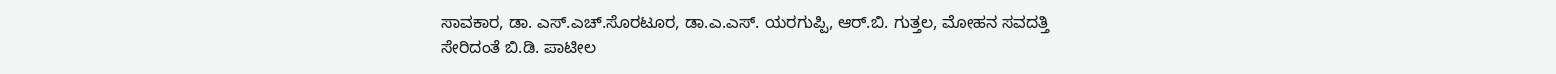ಸಾವಕಾರ, ಡಾ. ಎಸ್.ಎಚ್.ಸೊರಟೂರ, ಡಾ.ಎ.ಎಸ್. ಯರಗುಪ್ಪಿ, ಆರ್.ಬಿ. ಗುತ್ತಲ, ಮೋಹನ ಸವದತ್ತಿ ಸೇರಿದಂತೆ ಬಿ.ಡಿ. ಪಾಟೀಲ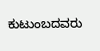ಕುಟುಂಬದವರು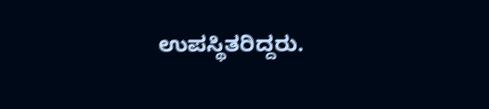ಉಪಸ್ಥಿತರಿದ್ದರು.